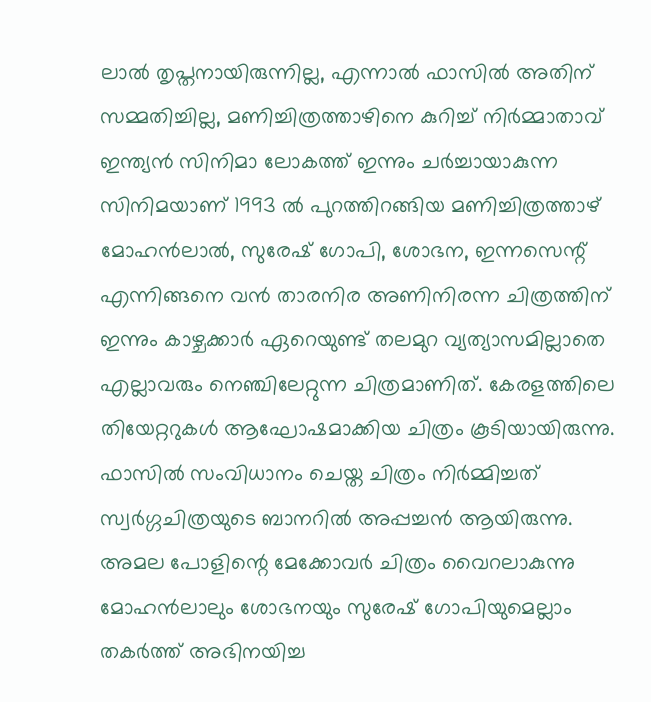ലാൽ തൃപ്തനായിരുന്നില്ല, എന്നാൽ ഫാസിൽ അതിന് സമ്മതിച്ചില്ല, മണിച്ചിത്രത്താഴിനെ കുറിച്ച് നിർമ്മാതാവ്
ഇന്ത്യൻ സിനിമാ ലോകത്ത് ഇന്നും ചർച്ചായാകുന്ന സിനിമയാണ് 1993 ൽ പുറത്തിറങ്ങിയ മണിച്ചിത്രത്താഴ് മോഹൻലാൽ, സുരേഷ് ഗോപി, ശോഭന, ഇന്നസെന്റ് എന്നിങ്ങനെ വൻ താരനിര അണിനിരന്ന ചിത്രത്തിന് ഇന്നും കാഴ്ചക്കാർ ഏറെയുണ്ട് തലമുറ വ്യത്യാസമില്ലാതെ എല്ലാവരും നെഞ്ചിലേറ്റുന്ന ചിത്രമാണിത്. കേരളത്തിലെ തിയേറ്ററുകൾ ആഘോഷമാക്കിയ ചിത്രം കൂടിയായിരുന്നു. ഫാസിൽ സംവിധാനം ചെയ്ത ചിത്രം നിർമ്മിച്ചത് സ്വർഗ്ഗചിത്രയുടെ ബാനറിൽ അപ്പച്ചൻ ആയിരുന്നു.
അമല പോളിന്റെ മേക്കോവർ ചിത്രം വൈറലാകുന്നു
മോഹൻലാലും ശോഭനയും സുരേഷ് ഗോപിയുമെല്ലാം തകർത്ത് അഭിനയിച്ച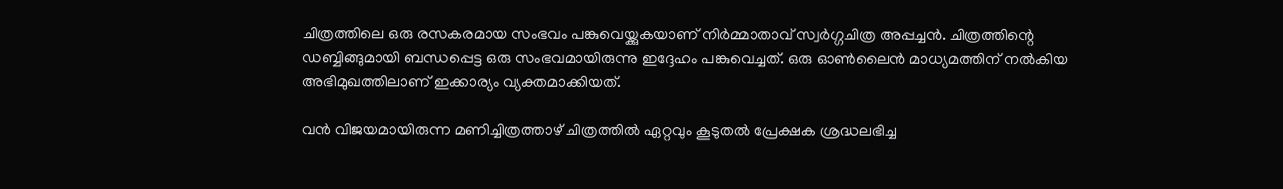ചിത്രത്തിലെ ഒരു രസകരമായ സംഭവം പങ്കുവെയ്ക്കുകയാണ് നിർമ്മാതാവ് സ്വർഗ്ഗചിത്ര അപ്പച്ചൻ. ചിത്രത്തിന്റെ ഡബ്ബിങ്ങുമായി ബന്ധപ്പെട്ട ഒരു സംഭവമായിരുന്നു ഇദ്ദേഹം പങ്കുവെച്ചത്. ഒരു ഓൺലൈൻ മാധ്യമത്തിന് നൽകിയ അഭിമുഖത്തിലാണ് ഇക്കാര്യം വ്യക്തമാക്കിയത്.

വൻ വിജയമായിരുന്ന മണിച്ചിത്രത്താഴ് ചിത്രത്തിൽ ഏറ്റവും കൂടുതൽ പ്രേക്ഷക ശ്രദ്ധലഭിച്ച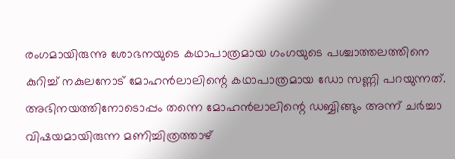രംഗമായിരുന്നു ശോഭനയുടെ കഥാപാത്രമായ ഗംഗയുടെ പശ്ചാത്തലത്തിനെ കുറിച്ച് നകുലനോട് മോഹൻലാലിന്റെ കഥാപാത്രമായ ഡോ സണ്ണി പറയുന്നത്. അഭിനയത്തിനോടൊപ്പം തന്നെ മോഹൻലാലിന്റെ ഡബ്ബിങ്ങും അന്ന് ചർച്ചാ വിഷയമായിരുന്ന മണിച്ചിത്രത്താഴ്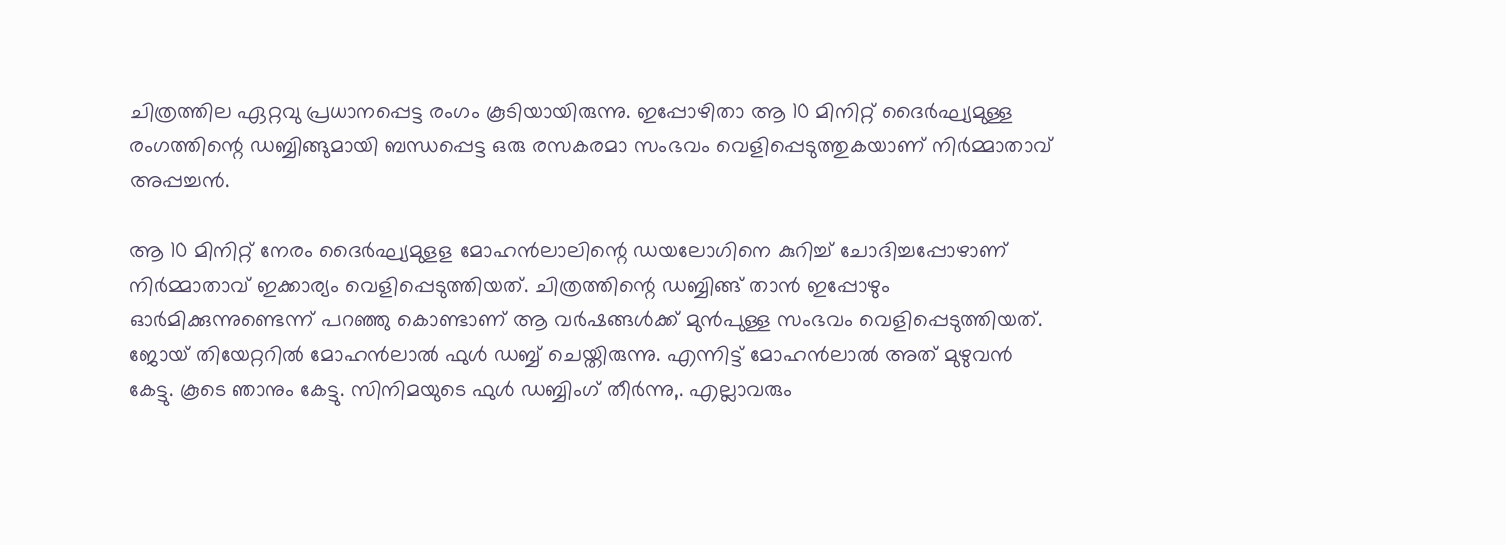ചിത്രത്തില ഏറ്റവു പ്രധാനപ്പെട്ട രംഗം കൂടിയായിരുന്നു. ഇപ്പോഴിതാ ആ 10 മിനിറ്റ് ദൈർഘ്യമുള്ള രംഗത്തിന്റെ ഡബ്ബിങ്ങുമായി ബന്ധപ്പെട്ട ഒരു രസകരമാ സംഭവം വെളിപ്പെടുത്തുകയാണ് നിർമ്മാതാവ് അപ്പച്ചൻ.

ആ 10 മിനിറ്റ് നേരം ദൈർഘ്യമുളള മോഹൻലാലിന്റെ ഡയലോഗിനെ കുറിച്ച് ചോദിച്ചപ്പോഴാണ് നിർമ്മാതാവ് ഇക്കാര്യം വെളിപ്പെടുത്തിയത്. ചിത്രത്തിന്റെ ഡബ്ബിങ്ങ് താൻ ഇപ്പോഴും ഓർമിക്കുന്നുണ്ടെന്ന് പറഞ്ഞു കൊണ്ടാണ് ആ വർഷങ്ങൾക്ക് മുൻപുള്ള സംഭവം വെളിപ്പെടുത്തിയത്. ജോയ് തിയേറ്ററിൽ മോഹൻലാൽ ഫുൾ ഡബ്ബ് ചെയ്തിരുന്നു. എന്നിട്ട് മോഹൻലാൽ അത് മുഴുവൻ കേട്ടു. കൂടെ ഞാനും കേട്ടു. സിനിമയുടെ ഫുൾ ഡബ്ബിംഗ് തീർന്നു,. എല്ലാവരും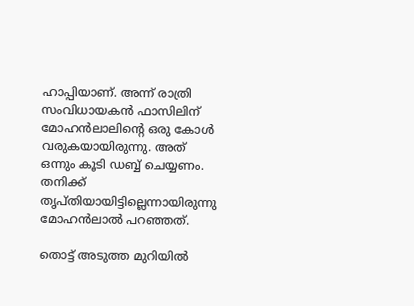ഹാപ്പിയാണ്. അന്ന് രാത്രി സംവിധായകൻ ഫാസിലിന് മോഹൻലാലിന്റെ ഒരു കോൾ വരുകയായിരുന്നു. അത് ഒന്നും കൂടി ഡബ്ബ് ചെയ്യണം. തനിക്ക് തൃപ്തിയായിട്ടില്ലെന്നായിരുന്നു മോഹൻലാൽ പറഞ്ഞത്.

തൊട്ട് അടുത്ത മുറിയിൽ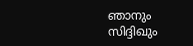ഞാനും സിദ്ദിഖും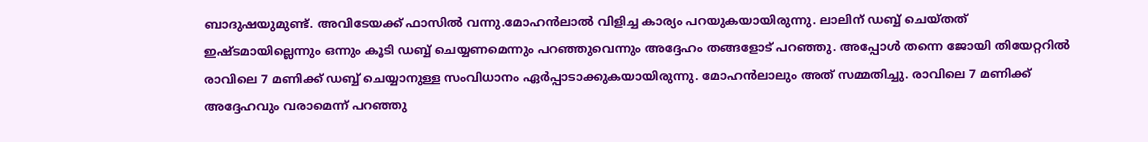ബാദുഷയുമുണ്ട്. അവിടേയക്ക് ഫാസിൽ വന്നു.മോഹൻലാൽ വിളിച്ച കാര്യം പറയുകയായിരുന്നു. ലാലിന് ഡബ്ബ് ചെയ്തത് ഇഷ്ടമായില്ലെന്നും ഒന്നും കൂടി ഡബ്ബ് ചെയ്യണമെന്നും പറഞ്ഞുവെന്നും അദ്ദേഹം തങ്ങളോട് പറഞ്ഞു. അപ്പോൾ തന്നെ ജോയി തിയേറ്ററിൽ രാവിലെ 7 മണിക്ക് ഡബ്ബ് ചെയ്യാനുള്ള സംവിധാനം ഏർപ്പാടാക്കുകയായിരുന്നു. മോഹൻലാലും അത് സമ്മതിച്ചു. രാവിലെ 7 മണിക്ക് അദ്ദേഹവും വരാമെന്ന് പറഞ്ഞു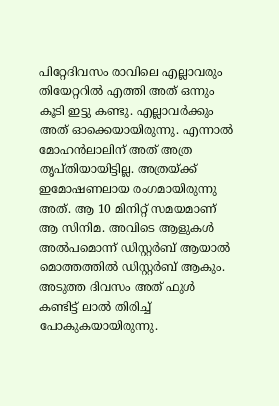പിറ്റേദിവസം രാവിലെ എല്ലാവരും തിയേറ്ററിൽ എത്തി അത് ഒന്നും കൂടി ഇട്ടു കണ്ടു. എല്ലാവർക്കും അത് ഓക്കെയായിരുന്നു. എന്നാൽ മോഹൻലാലിന് അത് അത്ര തൃപ്തിയായിട്ടില്ല. അത്രയ്ക്ക് ഇമോഷണലായ രംഗമായിരുന്നു അത്. ആ 10 മിനിറ്റ് സമയമാണ് ആ സിനിമ. അവിടെ ആളുകൾ അൽപമൊന്ന് ഡിസ്റ്റർബ് ആയാൽ മൊത്തത്തിൽ ഡിസ്റ്റർബ് ആകും. അടുത്ത ദിവസം അത് ഫുൾ കണ്ടിട്ട് ലാൽ തിരിച്ച് പോകുകയായിരുന്നു.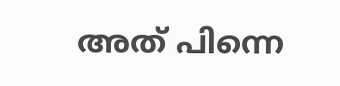അത് പിന്നെ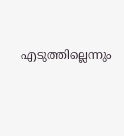എടുത്തില്ലെന്നും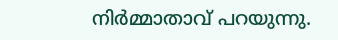നിർമ്മാതാവ് പറയുന്നു.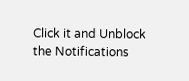Click it and Unblock the Notifications